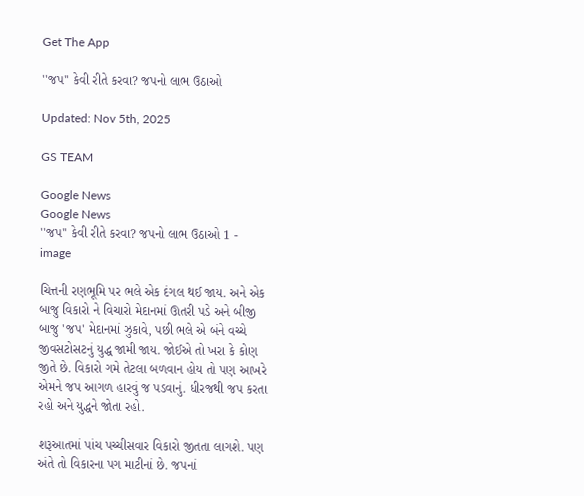Get The App

''જપ'' કેવી રીતે કરવા? જપનો લાભ ઉઠાઓ

Updated: Nov 5th, 2025

GS TEAM

Google News
Google News
''જપ'' કેવી રીતે કરવા? જપનો લાભ ઉઠાઓ 1 - image

ચિત્તની રણભૂમિ પર ભલે એક દંગલ થઈ જાય. અને એક બાજુ વિકારો ને વિચારો મેદાનમાં ઊતરી પડે અને બીજી બાજુ 'જપ' મેદાનમાં ઝુકાવે, પછી ભલે એ બંને વચ્ચે જીવસટોસટનું યુદ્ધ જામી જાય. જોઈએ તો ખરા કે કોણ જીતે છે. વિકારો ગમે તેટલા બળવાન હોય તો પણ આખરે એમને જપ આગળ હારવું જ પડવાનું. ધીરજથી જપ કરતા રહો અને યુદ્ધને જોતા રહો.

શરૂઆતમાં પાંચ પચ્ચીસવાર વિકારો જીતતા લાગશે. પણ અંતે તો વિકારના પગ માટીનાં છે. જપનાં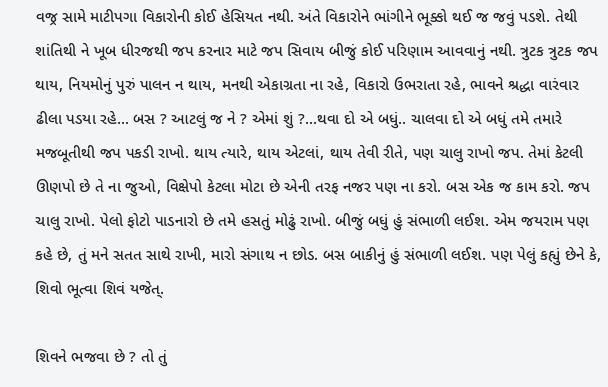વજ્ર સામે માટીપગા વિકારોની કોઈ હેસિયત નથી. અંતે વિકારોને ભાંગીને ભૂક્કો થઈ જ જવું પડશે. તેથી શાંતિથી ને ખૂબ ધીરજથી જપ કરનાર માટે જપ સિવાય બીજું કોઈ પરિણામ આવવાનું નથી. ત્રુટક ત્રુટક જપ થાય, નિયમોનું પુરું પાલન ન થાય, મનથી એકાગ્રતા ના રહે, વિકારો ઉભરાતા રહે, ભાવને શ્રદ્ધા વારંવાર ઢીલા પડયા રહે... બસ ? આટલું જ ને ? એમાં શું ?...થવા દો એ બધું.. ચાલવા દો એ બધું તમે તમારે મજબૂતીથી જપ પકડી રાખો. થાય ત્યારે, થાય એટલાં, થાય તેવી રીતે, પણ ચાલુ રાખો જપ. તેમાં કેટલી ઊણપો છે તે ના જુઓ, વિક્ષેપો કેટલા મોટા છે એની તરફ નજર પણ ના કરો. બસ એક જ કામ કરો. જપ ચાલુ રાખો. પેલો ફોટો પાડનારો છે તમે હસતું મોઢું રાખો. બીજું બધું હું સંભાળી લઈશ. એમ જયરામ પણ કહે છે, તું મને સતત સાથે રાખી, મારો સંગાથ ન છોડ. બસ બાકીનું હું સંભાળી લઈશ. પણ પેલું કહ્યું છેને કે, શિવો ભૂત્વા શિવં યજેત્.

શિવને ભજવા છે ? તો તું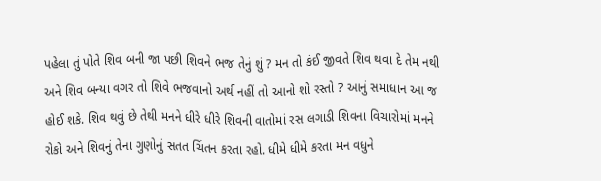પહેલા તું પોતે શિવ બની જા પછી શિવને ભજ તેનું શું ? મન તો કંઈ જીવતે શિવ થવા દે તેમ નથી અને શિવ બન્યા વગર તો શિવે ભજવાનો અર્થ નહીં તો આનો શો રસ્તો ? આનું સમાધાન આ જ હોઈ શકે. શિવ થવું છે તેથી મનને ધીરે ધીરે શિવની વાતોમાં રસ લગાડી શિવના વિચારોમાં મનને રોકો અને શિવનું તેના ગુણોનું સતત ચિંતન કરતા રહો. ધીમે ધીમે કરતા મન વધુને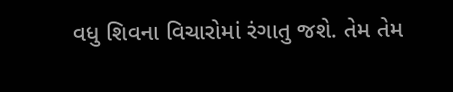વધુ શિવના વિચારોમાં રંગાતુ જશે. તેમ તેમ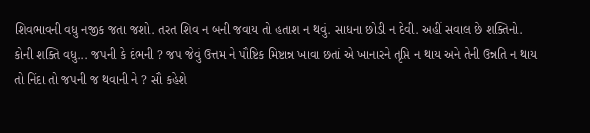શિવભાવની વધુ નજીક જતા જશો. તરત શિવ ન બની જવાય તો હતાશ ન થવું. સાધના છોડી ન દેવી. અહીં સવાલ છે શક્તિનો. કોની શક્તિ વધુ... જપની કે દંભની ? જપ જેવું ઉત્તમ ને પૌષ્ટિક મિષ્ટાન્ન ખાવા છતાં એ ખાનારને તૃપ્તિ ન થાય અને તેની ઉન્નતિ ન થાય તો નિંદા તો જપની જ થવાની ને ? સૌ કહેશે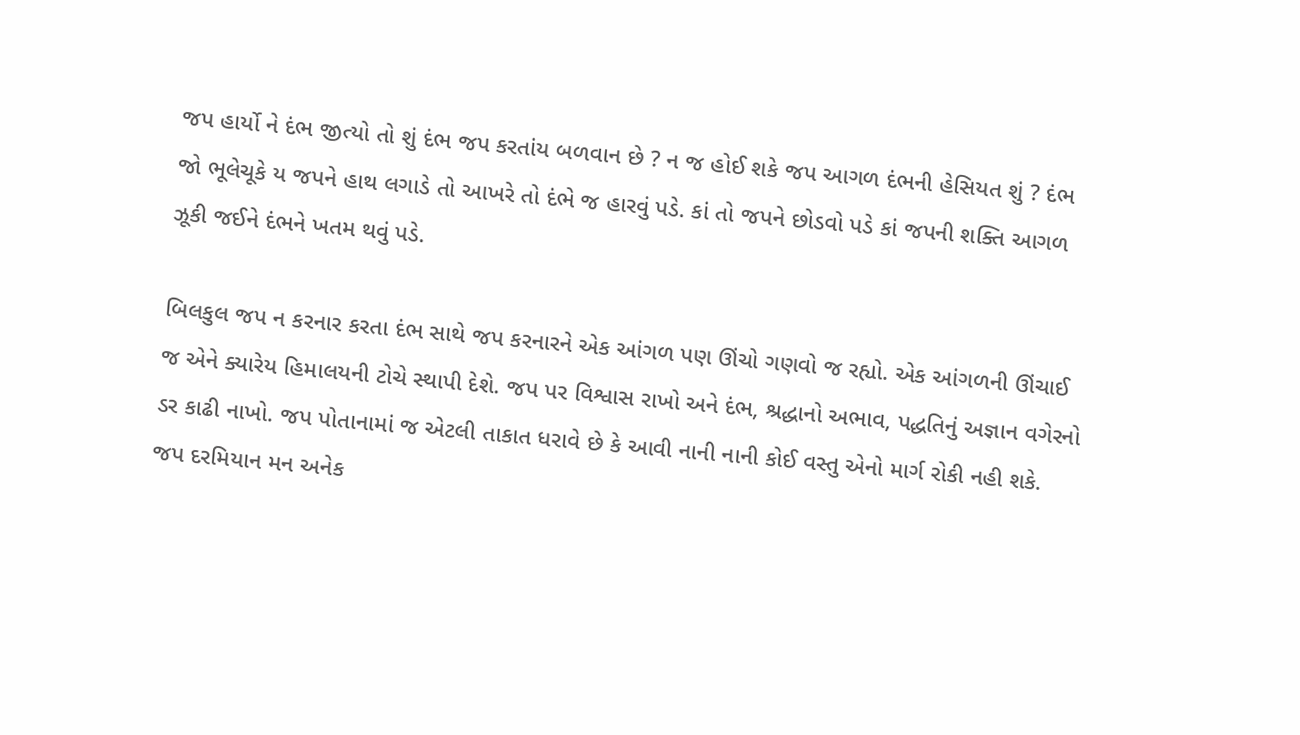જપ હાર્યો ને દંભ જીત્યો તો શું દંભ જપ કરતાંય બળવાન છે ? ન જ હોઈ શકે જપ આગળ દંભની હેસિયત શું ? દંભ જો ભૂલેચૂકે ય જપને હાથ લગાડે તો આખરે તો દંભે જ હારવું પડે. કાં તો જપને છોડવો પડે કાં જપની શક્તિ આગળ ઝૂકી જઈને દંભને ખતમ થવું પડે.

બિલકુલ જપ ન કરનાર કરતા દંભ સાથે જપ કરનારને એક આંગળ પણ ઊંચો ગણવો જ રહ્યો. એક આંગળની ઊંચાઈ જ એને ક્યારેય હિમાલયની ટોચે સ્થાપી દેશે. જપ પર વિશ્વાસ રાખો અને દંભ, શ્રદ્ધાનો અભાવ, પદ્ધતિનું અજ્ઞાન વગેરનો ડર કાઢી નાખો. જપ પોતાનામાં જ એટલી તાકાત ધરાવે છે કે આવી નાની નાની કોઈ વસ્તુ એનો માર્ગ રોકી નહી શકે. જપ દરમિયાન મન અનેક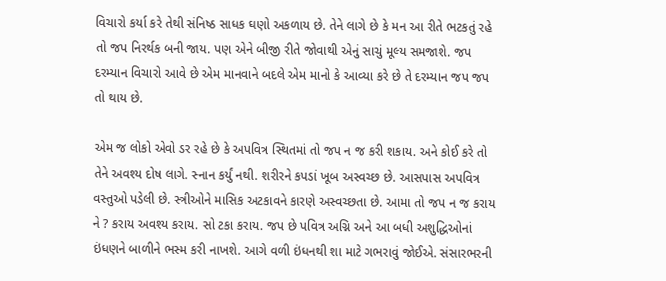વિચારો કર્યા કરે તેથી સંનિષ્ઠ સાધક ઘણો અકળાય છે. તેને લાગે છે કે મન આ રીતે ભટકતું રહે તો જપ નિરર્થક બની જાય. પણ એને બીજી રીતે જોવાથી એનું સાચું મૂલ્ય સમજાશે. જપ દરમ્યાન વિચારો આવે છે એમ માનવાને બદલે એમ માનો કે આવ્યા કરે છે તે દરમ્યાન જપ જપ તો થાય છે.

એમ જ લોકો એવો ડર રહે છે કે અપવિત્ર સ્થિતમાં તો જપ ન જ કરી શકાય. અને કોઈ કરે તો તેને અવશ્ય દોષ લાગે. સ્નાન કર્યું નથી. શરીરને કપડાં ખૂબ અસ્વચ્છ છે. આસપાસ અપવિત્ર વસ્તુઓ પડેલી છે. સ્ત્રીઓને માસિક અટકાવને કારણે અસ્વચ્છતા છે. આમા તો જપ ન જ કરાય ને ? કરાય અવશ્ય કરાય. સો ટકા કરાય. જપ છે પવિત્ર અગ્નિ અને આ બધી અશુદ્ધિઓનાં ઇંધણને બાળીને ભસ્મ કરી નાખશે. આગે વળી ઇંધનથી શા માટે ગભરાવું જોઈએ. સંસારભરની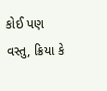કોઈ પણ વસ્તુ, ક્રિયા કે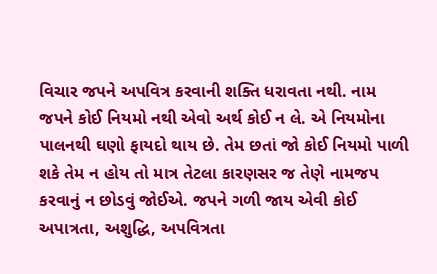વિચાર જપને અપવિત્ર કરવાની શક્તિ ધરાવતા નથી. નામ જપને કોઈ નિયમો નથી એવો અર્થ કોઈ ન લે. એ નિયમોના પાલનથી ઘણો ફાયદો થાય છે. તેમ છતાં જો કોઈ નિયમો પાળી શકે તેમ ન હોય તો માત્ર તેટલા કારણસર જ તેણે નામજપ કરવાનું ન છોડવું જોઈએ. જપને ગળી જાય એવી કોઈ અપાત્રતા, અશુદ્ધિ, અપવિત્રતા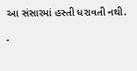આ સંસારમાં હસ્તી ધરાવતી નથી.

-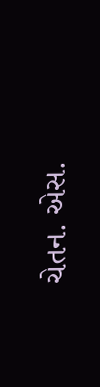ચેતન. એસ.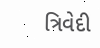ત્રિવેદી